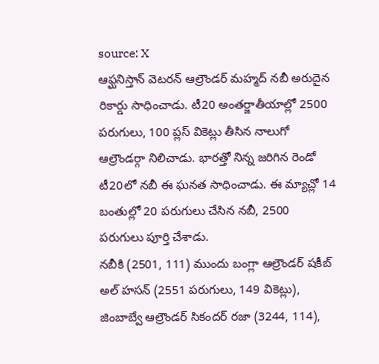source: X
ఆఫ్ఘనిస్తాన్ వెటరన్ ఆల్రౌండర్ మహ్మద్ నబీ అరుదైన రికార్డు సాధించాడు. టీ20 అంతర్జాతీయాల్లో 2500 పరుగులు, 100 ప్లస్ వికెట్లు తీసిన నాలుగో ఆల్రౌండర్గా నిలిచాడు. భారత్తో నిన్న జరిగిన రెండో టీ20లో నబీ ఈ ఘనత సాధించాడు. ఈ మ్యాచ్లో 14 బంతుల్లో 20 పరుగులు చేసిన నబీ, 2500 పరుగులు పూర్తి చేశాడు.
నబీకి (2501, 111) ముందు బంగ్లా ఆల్రౌండర్ షకీబ్ అల్ హసన్ (2551 పరుగులు, 149 వికెట్లు), జింబాబ్వే ఆల్రౌండర్ సికందర్ రజా (3244, 114),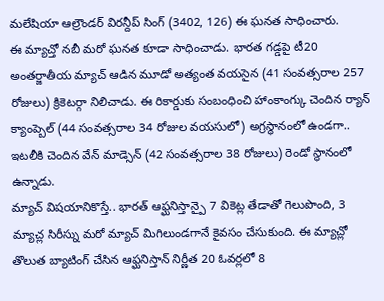మలేషియా ఆల్రౌండర్ విరన్దీప్ సింగ్ (3402, 126) ఈ ఘనత సాధించారు.
ఈ మ్యాచ్తో నబీ మరో ఘనత కూడా సాధించాడు. భారత గడ్డపై టీ20 అంతర్జాతీయ మ్యాచ్ ఆడిన మూడో అత్యంత వయసైన (41 సంవత్సరాల 257 రోజులు) క్రికెటర్గా నిలిచాడు. ఈ రికార్డుకు సంబంధించి హాంకాంగ్కు చెందిన ర్యాన్ క్యాంప్బెల్ (44 సంవత్సరాల 34 రోజుల వయసులో) అగ్రస్థానంలో ఉండగా.. ఇటలీకి చెందిన వేన్ మాడ్సెన్ (42 సంవత్సరాల 38 రోజులు) రెండో స్థానంలో ఉన్నాడు.
మ్యాచ్ విషయానికొస్తే.. భారత్ ఆఫ్ఘనిస్తాన్పై 7 వికెట్ల తేడాతో గెలుపొంది, 3 మ్యాచ్ల సిరీస్ను మరో మ్యాచ్ మిగిలుండగానే కైవసం చేసుకుంది. ఈ మ్యాచ్లో తొలుత బ్యాటింగ్ చేసిన ఆఫ్ఘనిస్తాన్ నిర్ణీత 20 ఓవర్లలో 8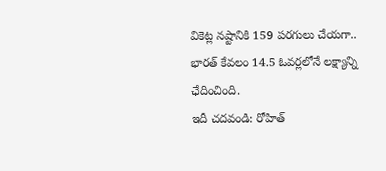వికెట్ల నష్టానికి 159 పరగులు చేయగా.. భారత్ కేవలం 14.5 ఓవర్లలోనే లక్ష్యాన్ని ఛేదించింది.
ఇదీ చదవండి: రోహిత్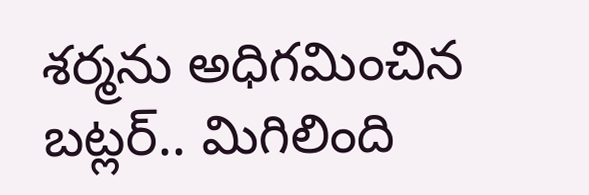శర్మను అధిగమించిన బట్లర్.. మిగిలింది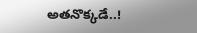అతనొక్కడే..!